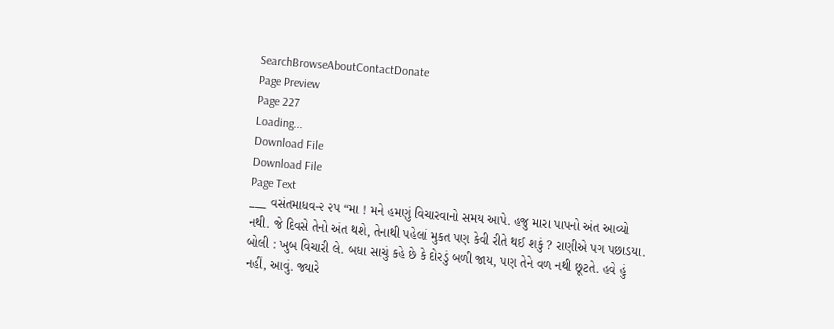SearchBrowseAboutContactDonate
Page Preview
Page 227
Loading...
Download File
Download File
Page Text
___ વસંતમાધવ-૨ ૨પ “મા ! મને હમણું વિચારવાનો સમય આપે. હજુ મારા પાપનો અંત આવ્યો નથી. જે દિવસે તેનો અંત થશે, તેનાથી પહેલાં મુકત પણ કેવી રીતે થઈ શકું ? રાણીએ પગ પછાડયા. બોલી : ખુબ વિચારી લે. બધા સાચું કહે છે કે દોરડું બળી જાય, પણ તેને વળ નથી છૂટતે. હવે હું નહીં, આવું. જ્યારે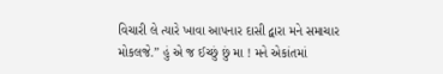વિચારી લે ત્યારે ખાવા આપનાર દાસી દ્વારા મને સમાચાર મોકલજે.” હું એ જ ઈચ્છું છું મા ! મને એકાંતમાં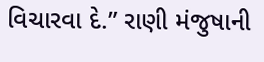વિચારવા દે.” રાણી મંજુષાની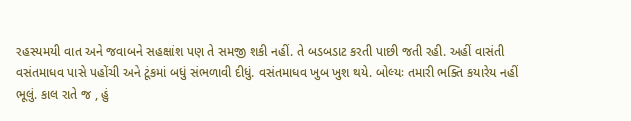રહસ્યમયી વાત અને જવાબને સહક્ષાંશ પણ તે સમજી શકી નહીં. તે બડબડાટ કરતી પાછી જતી રહી. અહીં વાસંતી વસંતમાધવ પાસે પહોંચી અને ટૂંકમાં બધું સંભળાવી દીધું. વસંતમાધવ ખુબ ખુશ થયે. બોલ્યઃ તમારી ભક્તિ કયારેય નહીં ભૂલું. કાલ રાતે જ , હું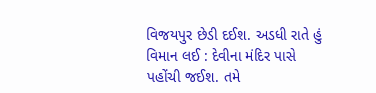વિજયપુર છેડી દઈશ. અડધી રાતે હું વિમાન લઈ : દેવીના મંદિર પાસે પહોંચી જઈશ. તમે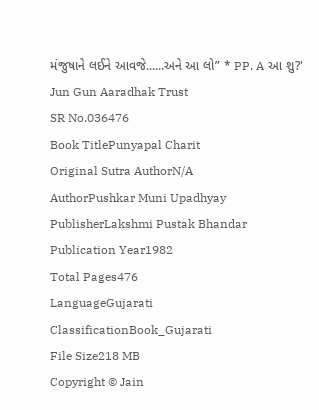મંજુષાને લઈને આવજે......અને આ લો” * PP. A આ શુ?' Jun Gun Aaradhak Trust
SR No.036476
Book TitlePunyapal Charit
Original Sutra AuthorN/A
AuthorPushkar Muni Upadhyay
PublisherLakshmi Pustak Bhandar
Publication Year1982
Total Pages476
LanguageGujarati
ClassificationBook_Gujarati
File Size218 MB
Copyright © Jain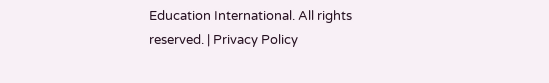Education International. All rights reserved. | Privacy Policy